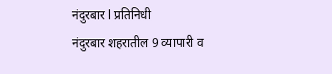नंदुरबार l प्रतिनिधी
नंदुरबार शहरातील 9 व्यापारी व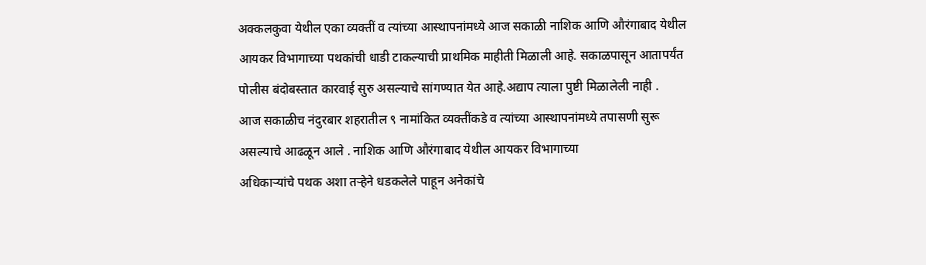अक्कलकुवा येथील एका व्यक्तीं व त्यांच्या आस्थापनांमध्ये आज सकाळी नाशिक आणि औरंगाबाद येथील आयकर विभागाच्या पथकांची धाडी टाकल्याची प्राथमिक माहीती मिळाली आहे. सकाळपासून आतापर्यंत पोलीस बंदोबस्तात कारवाई सुरु असल्याचे सांगण्यात येत आहे.अद्याप त्याला पुष्टी मिळालेली नाही .
आज सकाळीच नंदुरबार शहरातील ९ नामांकित व्यक्तींकडे व त्यांच्या आस्थापनांमध्ये तपासणी सुरू असल्याचे आढळून आले . नाशिक आणि औरंगाबाद येथील आयकर विभागाच्या
अधिकाऱ्यांचे पथक अशा तऱ्हेने धडकलेले पाहून अनेकांचे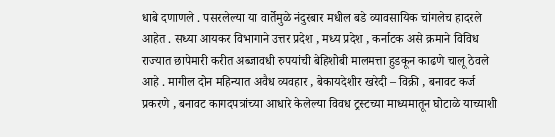धाबे दणाणले . पसरलेल्या या वार्तेमुळे नंदुरबार मधील बडे व्यावसायिक चांगलेच हादरले आहेत . सध्या आयकर विभागाने उत्तर प्रदेश , मध्य प्रदेश , कर्नाटक असे क्रमाने विविध राज्यात छापेमारी करीत अब्जावधी रुपयांची बेहिशोबी मालमत्ता हुडकून काढणे चालू ठेवले आहे . मागील दोन महिन्यात अवैध व्यवहार , बेकायदेशीर खरेदी – विक्री , बनावट कर्ज प्रकरणे , बनावट कागदपत्रांच्या आधारे केलेल्या विवध ट्रस्टच्या माध्यमातून घोटाळे याच्याशी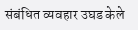संबंधित व्यवहार उघड केले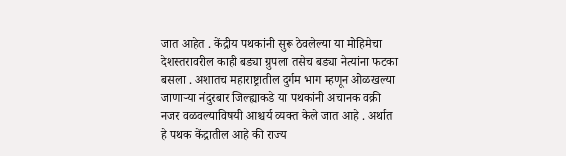जात आहेत . केंद्रीय पथकांनी सुरू ठेवलेल्या या मोहिमेचा देशस्तरावरील काही बड्या ग्रुपला तसेच बड्या नेत्यांना फटका बसला . अशातच महाराष्ट्रातील दुर्गम भाग म्हणून ओळखल्या जाणाऱ्या नंदुरबार जिल्ह्याकडे या पथकांनी अचानक वक्री नजर वळवल्याविषयी आश्चर्य व्यक्त केले जात आहे . अर्थात हे पथक केंद्रातील आहे की राज्य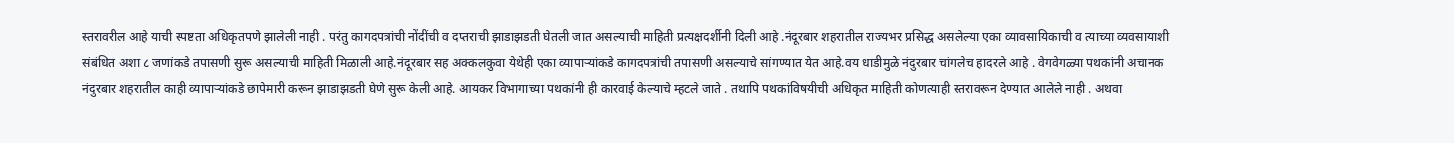स्तरावरील आहे याची स्पष्टता अधिकृतपणे झालेली नाही . परंतु कागदपत्रांची नोंदींची व दप्तराची झाडाझडती घेतली जात असल्याची माहिती प्रत्यक्षदर्शीनी दिली आहे .नंदूरबार शहरातील राज्यभर प्रसिद्ध असलेल्या एका व्यावसायिकाची व त्याच्या व्यवसायाशी संबंधित अशा ८ जणांकडे तपासणी सुरू असल्याची माहिती मिळाली आहे.नंदूरबार सह अक्कलकुवा येथेही एका व्यापाऱ्यांकडे कागदपत्रांची तपासणी असल्याचे सांगण्यात येत आहे.वय धाडीमुळे नंदुरबार चांगलेच हादरले आहे . वेगवेगळ्या पथकांनी अचानक नंदुरबार शहरातील काही व्यापाऱ्यांकडे छापेमारी करून झाडाझडती घेणे सुरू केली आहे. आयकर विभागाच्या पथकांनी ही कारवाई केल्याचे म्हटले जाते . तथापि पथकांविषयीची अधिकृत माहिती कोणत्याही स्तरावरून देण्यात आलेले नाही . अथवा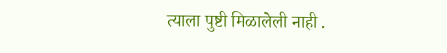त्याला पुष्टी मिळालेली नाही .